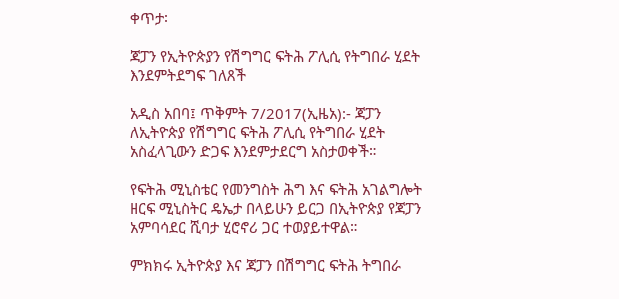ቀጥታ፡

ጃፓን የኢትዮጵያን የሽግግር ፍትሕ ፖሊሲ የትግበራ ሂደት እንደምትደግፍ ገለጸች

አዲስ አበባ፤ ጥቅምት 7/2017(ኢዜአ):- ጃፓን ለኢትዮጵያ የሽግግር ፍትሕ ፖሊሲ የትግበራ ሂደት አስፈላጊውን ድጋፍ እንደምታደርግ አስታወቀች።

የፍትሕ ሚኒስቴር የመንግስት ሕግ እና ፍትሕ አገልግሎት ዘርፍ ሚኒስትር ዴኤታ በላይሁን ይርጋ በኢትዮጵያ የጃፓን አምባሳደር ሺባታ ሂሮኖሪ ጋር ተወያይተዋል።

ምክክሩ ኢትዮጵያ እና ጃፓን በሽግግር ፍትሕ ትግበራ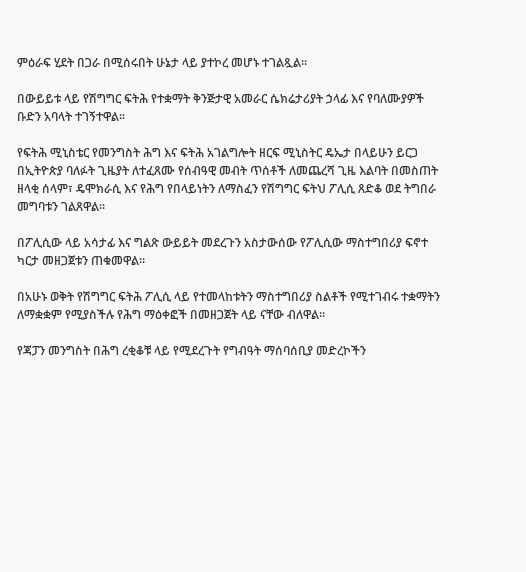ምዕራፍ ሂደት በጋራ በሚሰሩበት ሁኔታ ላይ ያተኮረ መሆኑ ተገልጿል።

በውይይቱ ላይ የሽግግር ፍትሕ የተቋማት ቅንጅታዊ አመራር ሴክሬታሪያት ኃላፊ እና የባለሙያዎች ቡድን አባላት ተገኝተዋል፡፡

የፍትሕ ሚኒስቴር የመንግስት ሕግ እና ፍትሕ አገልግሎት ዘርፍ ሚኒስትር ዴኤታ በላይሁን ይርጋ በኢትዮጵያ ባለፉት ጊዜያት ለተፈጸሙ የሰብዓዊ መብት ጥሰቶች ለመጨረሻ ጊዜ እልባት በመስጠት ዘላቂ ሰላም፣ ዴሞክራሲ እና የሕግ የበላይነትን ለማስፈን የሽግግር ፍትህ ፖሊሲ ጸድቆ ወደ ትግበራ መግባቱን ገልጸዋል።

በፖሊሲው ላይ አሳታፊ እና ግልጽ ውይይት መደረጉን አስታውሰው የፖሊሲው ማስተግበሪያ ፍኖተ ካርታ መዘጋጀቱን ጠቁመዋል።

በአሁኑ ወቅት የሽግግር ፍትሕ ፖሊሲ ላይ የተመላከቱትን ማስተግበሪያ ስልቶች የሚተገብሩ ተቋማትን ለማቋቋም የሚያስችሉ የሕግ ማዕቀፎች በመዘጋጀት ላይ ናቸው ብለዋል።

የጃፓን መንግስት በሕግ ረቂቆቹ ላይ የሚደረጉት የግብዓት ማሰባሰቢያ መድረኮችን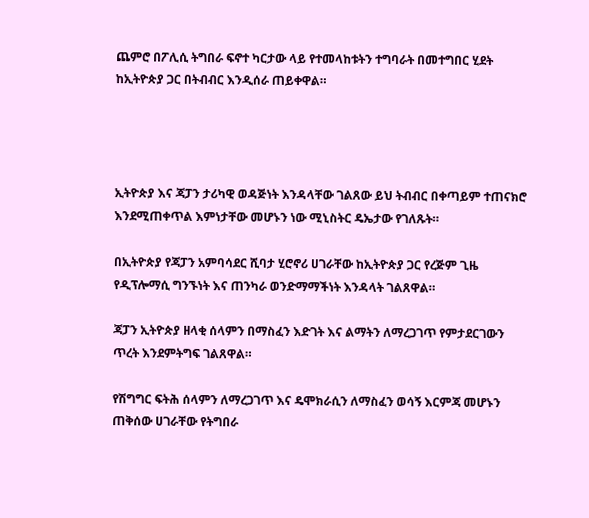ጨምሮ በፖሊሲ ትግበራ ፍኖተ ካርታው ላይ የተመላከቱትን ተግባራት በመተግበር ሂደት ከኢትዮጵያ ጋር በትብብር እንዲሰራ ጠይቀዋል።




ኢትዮጵያ እና ጃፓን ታሪካዊ ወዳጅነት እንዳላቸው ገልጸው ይህ ትብብር በቀጣይም ተጠናክሮ እንደሚጠቀጥል እምነታቸው መሆኑን ነው ሚኒስትር ዴኤታው የገለጹት።

በኢትዮጵያ የጃፓን አምባሳደር ሺባታ ሂሮኖሪ ሀገራቸው ከኢትዮጵያ ጋር የረጅም ጊዜ የዲፕሎማሲ ግንኙነት እና ጠንካራ ወንድማማችነት እንዳላት ገልጸዋል።

ጃፓን ኢትዮጵያ ዘላቂ ሰላምን በማስፈን እድገት እና ልማትን ለማረጋገጥ የምታደርገውን ጥረት እንደምትግፍ ገልጸዋል።

የሽግግር ፍትሕ ሰላምን ለማረጋገጥ እና ዴሞክራሲን ለማስፈን ወሳኝ እርምጃ መሆኑን ጠቅሰው ሀገራቸው የትግበራ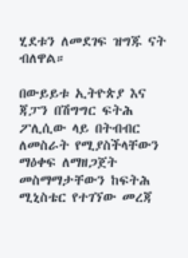ሂደቱን ለመደገፍ ዝግጁ ናት ብለዋል።

በውይይቱ ኢትዮጵያ እና ጃፓን በሽግግር ፍትሕ ፖሊሲው ላይ በትብብር ለመስራት የሚያስችላቸውን ማዕቀፍ ለማዘጋጀት መስማማታቸውን ከፍትሕ ሚኒስቴር የተገኘው መረጃ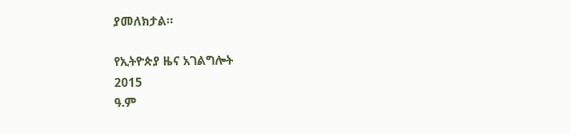ያመለክታል።

የኢትዮጵያ ዜና አገልግሎት
2015
ዓ.ም